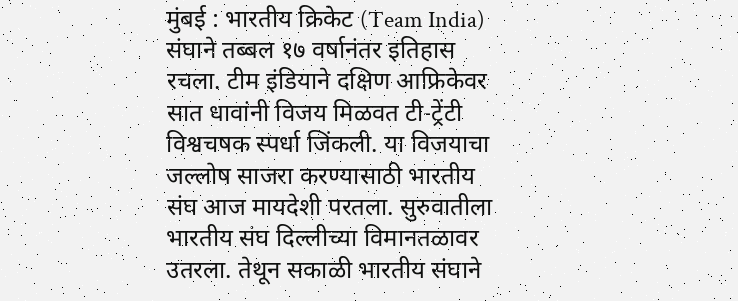मुंबई : भारतीय क्रिकेट (Team India) संघाने तब्बल १७ वर्षानंतर इतिहास रचला. टीम इंडियाने दक्षिण आफ्रिकेवर सात धावांनी विजय मिळवत टी-ट्रेंटी विश्वचषक स्पर्धा जिंकली. या विजयाचा जल्लोष साजरा करण्यासाठी भारतीय संघ आज मायदेशी परतला. सुरुवातीला भारतीय संघ दिल्लीच्या विमानतळावर उतरला. तेथून सकाळी भारतीय संघाने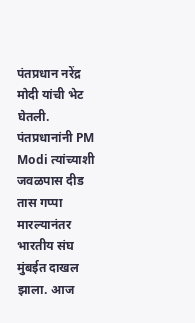पंतप्रधान नरेंद्र मोदी यांची भेट घेतली.
पंतप्रधानांनी PM Modi त्यांच्याशी जवळपास दीड तास गप्पा मारल्यानंतर भारतीय संघ मुंबईत दाखल झाला. आज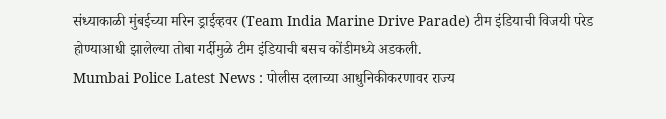संध्याकाळी मुंबईच्या मरिन ड्राईव्हवर (Team India Marine Drive Parade) टीम इंडियाची विजयी परेड होण्याआधी झालेल्या तोबा गर्दीमुळे टीम इंडियाची बसच कोंडीमध्ये अडकली.
Mumbai Police Latest News : पोलीस दलाच्या आधुनिकीकरणावर राज्य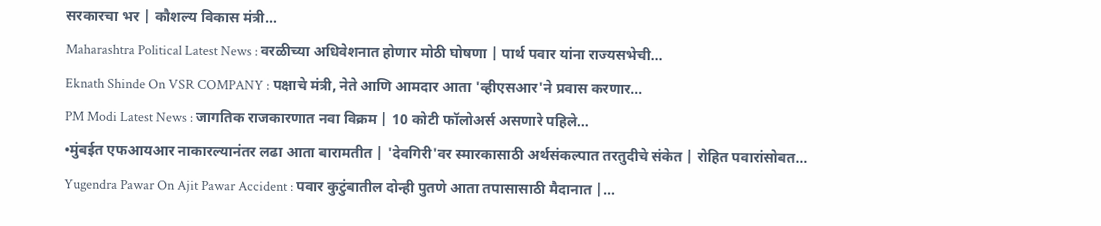सरकारचा भर | कौशल्य विकास मंत्री…
Maharashtra Political Latest News : वरळीच्या अधिवेशनात होणार मोठी घोषणा | पार्थ पवार यांना राज्यसभेची…
Eknath Shinde On VSR COMPANY : पक्षाचे मंत्री, नेते आणि आमदार आता 'व्हीएसआर'ने प्रवास करणार…
PM Modi Latest News : जागतिक राजकारणात नवा विक्रम | 10 कोटी फॉलोअर्स असणारे पहिले…
•मुंबईत एफआयआर नाकारल्यानंतर लढा आता बारामतीत | 'देवगिरी'वर स्मारकासाठी अर्थसंकल्पात तरतुदीचे संकेत | रोहित पवारांसोबत…
Yugendra Pawar On Ajit Pawar Accident : पवार कुटुंबातील दोन्ही पुतणे आता तपासासाठी मैदानात |…